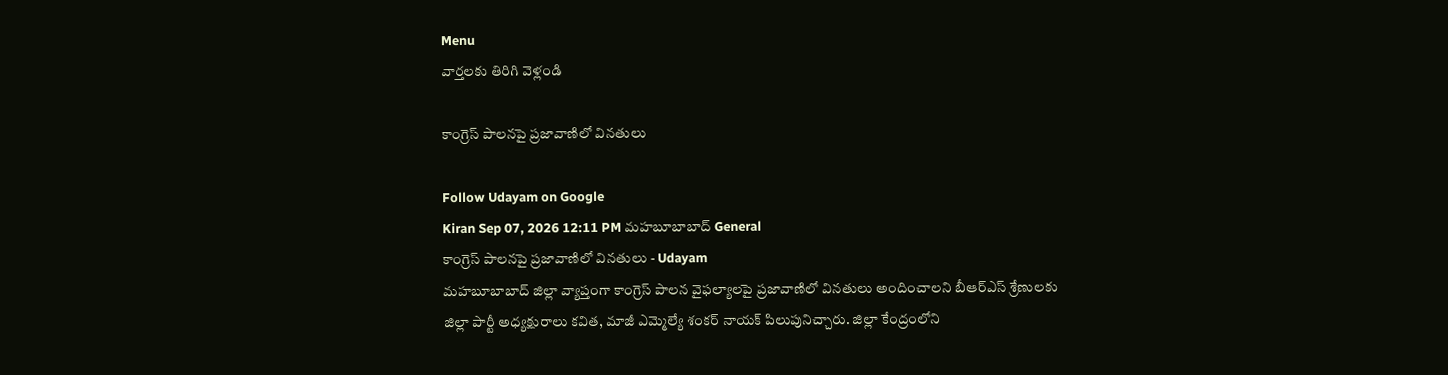Menu
వార్తలకు తిరిగి వెళ్లండి

కాంగ్రెస్ పాలనపై ప్రజావాణిలో వినతులు

Follow Udayam on Google
Kiran Sep 07, 2026 12:11 PM మహబూబాబాద్ General
కాంగ్రెస్ పాలనపై ప్రజావాణిలో వినతులు - Udayam
మహబూబాబాద్ జిల్లా వ్యాప్తంగా కాంగ్రెస్ పాలన వైఫల్యాలపై ప్రజావాణిలో వినతులు అందించాలని బీఆర్ఎస్ శ్రేణులకు జిల్లా పార్టీ అధ్యక్షురాలు కవిత, మాజీ ఎమ్మెల్యే శంకర్ నాయక్ పిలుపునిచ్చారు. జిల్లా కేంద్రంలోని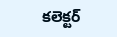కలెక్టర్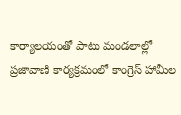కార్యాలయంతో పాటు మండలాల్లో ప్రజావాణి కార్యక్రమంలో కాంగ్రెస్ హామీల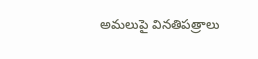అమలుపై వినతిపత్రాలు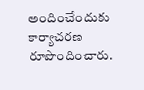అందించేందుకు కార్యాచరణ రూపొందించారు.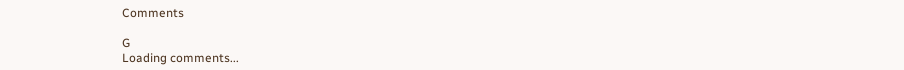Comments

G
Loading comments...